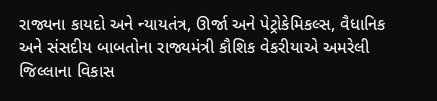રાજ્યના કાયદો અને ન્યાયતંત્ર, ઊર્જા અને પેટ્રોકેમિકલ્સ, વૈધાનિક અને સંસદીય બાબતોના રાજ્યમંત્રી કૌશિક વેકરીયાએ અમરેલી જિલ્લાના વિકાસ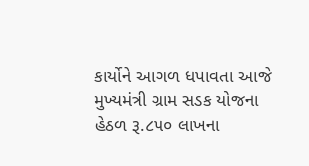કાર્યોને આગળ ધપાવતા આજે મુખ્યમંત્રી ગ્રામ સડક યોજના હેઠળ રૂ.૮૫૦ લાખના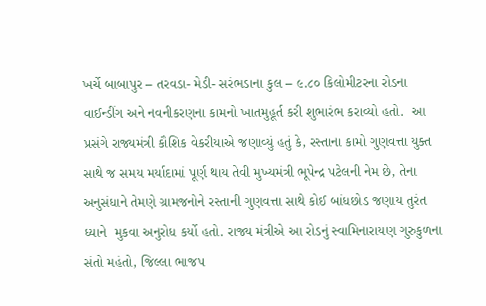ખર્ચે બાબાપુર – તરવડા- મેડી- સરંભડાના કુલ – ૯.૮૦ કિલોમીટરના રોડના વાઈન્ડીંગ અને નવનીકરણના કામનો ખાતમુહૂર્ત કરી શુભારંભ કરાવ્યો હતો.  આ પ્રસંગે રાજ્યમંત્રી કૌશિક વેકરીયાએ જણાવ્યું હતું કે, રસ્તાના કામો ગુણવત્તા યુક્ત સાથે જ સમય મર્યાદામાં પૂર્ણ થાય તેવી મુખ્યમંત્રી ભૂપેન્દ્ર પટેલની નેમ છે, તેના અનુસંધાને તેમણે ગ્રામજનોને રસ્તાની ગુણવત્તા સાથે કોઈ બાંધછોડ જણાય તુરંત ધ્યાને  મુકવા અનુરોધ કર્યો હતો. રાજ્ય મંત્રીએ આ રોડનું સ્વામિનારાયણ ગુરુકુળના સંતો મહંતો, જિલ્લા ભાજપ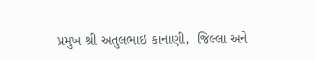પ્રમુખ શ્રી અતુલભાઇ કાનાણી,  જિલ્લા અને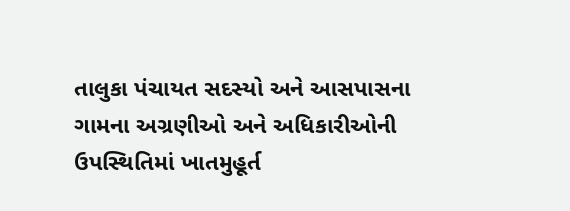તાલુકા પંચાયત સદસ્યો અને આસપાસના ગામના અગ્રણીઓ અને અધિકારીઓની ઉપસ્થિતિમાં ખાતમુહૂર્ત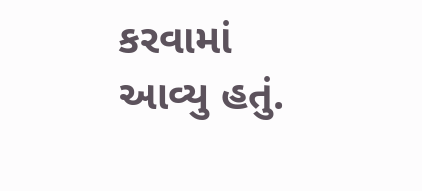કરવામાં આવ્યુ હતું.